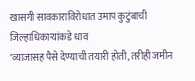खासगी सावकाराविरोधात उमाप कुटुंबाची जिल्हाधिकाऱ्यांकडे धाव
‘व्याजासह पैसे देण्याची तयारी होती, तरीही जमीन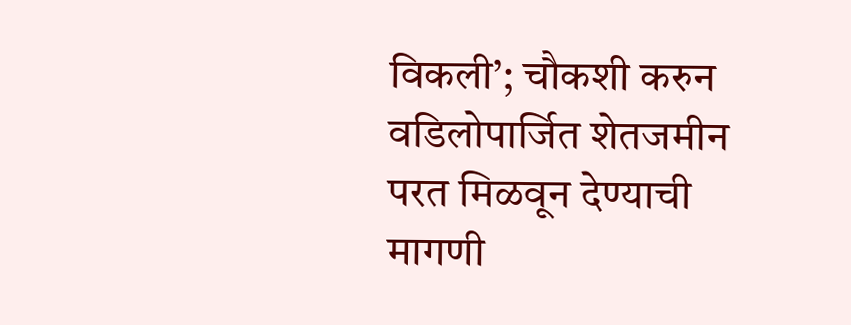विकली’; चौकशी करुन वडिलोपार्जित शेतजमीन परत मिळवून देण्याची मागणी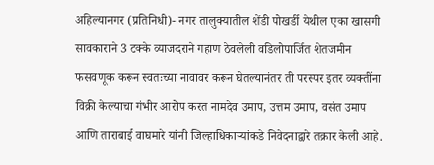अहिल्यानगर (प्रतिनिधी)- नगर तालुक्यातील शेंडी पोखर्डी येथील एका खासगी सावकाराने 3 टक्के व्याजदराने गहाण ठेवलेली वडिलोपार्जित शेतजमीन फसवणूक करून स्वतःच्या नावावर करून घेतल्यानंतर ती परस्पर इतर व्यक्तींना विक्री केल्याचा गंभीर आरोप करत नामदेव उमाप, उत्तम उमाप, वसंत उमाप आणि ताराबाई वाघमारे यांनी जिल्हाधिकाऱ्यांकडे निवेदनाद्वारे तक्रार केली आहे.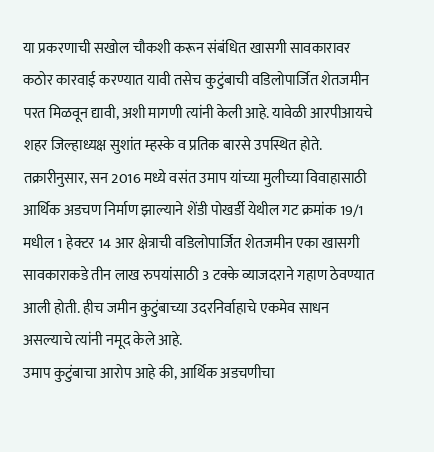या प्रकरणाची सखोल चौकशी करून संबंधित खासगी सावकारावर कठोर कारवाई करण्यात यावी तसेच कुटुंबाची वडिलोपार्जित शेतजमीन परत मिळवून द्यावी, अशी मागणी त्यांनी केली आहे. यावेळी आरपीआयचे शहर जिल्हाध्यक्ष सुशांत म्हस्के व प्रतिक बारसे उपस्थित होते.
तक्रारीनुसार, सन 2016 मध्ये वसंत उमाप यांच्या मुलीच्या विवाहासाठी आर्थिक अडचण निर्माण झाल्याने शेंडी पोखर्डी येथील गट क्रमांक 19/1 मधील 1 हेक्टर 14 आर क्षेत्राची वडिलोपार्जित शेतजमीन एका खासगी सावकाराकडे तीन लाख रुपयांसाठी 3 टक्के व्याजदराने गहाण ठेवण्यात आली होती. हीच जमीन कुटुंबाच्या उदरनिर्वाहाचे एकमेव साधन असल्याचे त्यांनी नमूद केले आहे.
उमाप कुटुंबाचा आरोप आहे की, आर्थिक अडचणीचा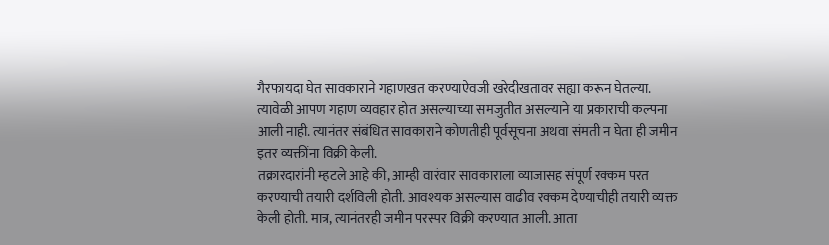गैरफायदा घेत सावकाराने गहाणखत करण्याऐवजी खरेदीखतावर सह्या करून घेतल्या. त्यावेळी आपण गहाण व्यवहार होत असल्याच्या समजुतीत असल्याने या प्रकाराची कल्पना आली नाही. त्यानंतर संबंधित सावकाराने कोणतीही पूर्वसूचना अथवा संमती न घेता ही जमीन इतर व्यक्तींना विक्री केली.
तक्रारदारांनी म्हटले आहे की, आम्ही वारंवार सावकाराला व्याजासह संपूर्ण रक्कम परत करण्याची तयारी दर्शविली होती. आवश्यक असल्यास वाढीव रक्कम देण्याचीही तयारी व्यक्त केली होती. मात्र, त्यानंतरही जमीन परस्पर विक्री करण्यात आली. आता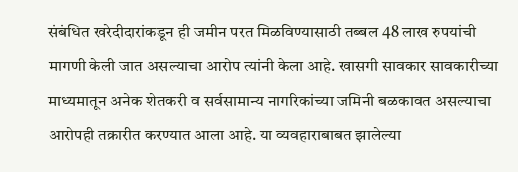संबंधित खरेदीदारांकडून ही जमीन परत मिळविण्यासाठी तब्बल 48 लाख रुपयांची मागणी केली जात असल्याचा आरोप त्यांनी केला आहे. खासगी सावकार सावकारीच्या माध्यमातून अनेक शेतकरी व सर्वसामान्य नागरिकांच्या जमिनी बळकावत असल्याचा आरोपही तक्रारीत करण्यात आला आहे. या व्यवहाराबाबत झालेल्या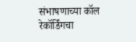संभाषणाच्या कॉल रेकॉर्डिंगचा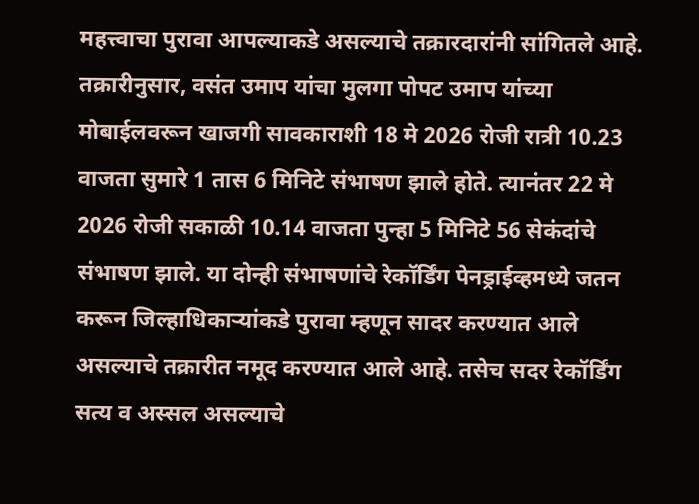महत्त्वाचा पुरावा आपल्याकडे असल्याचे तक्रारदारांनी सांगितले आहे.
तक्रारीनुसार, वसंत उमाप यांचा मुलगा पोपट उमाप यांच्या मोबाईलवरून खाजगी सावकाराशी 18 मे 2026 रोजी रात्री 10.23 वाजता सुमारे 1 तास 6 मिनिटे संभाषण झाले होते. त्यानंतर 22 मे 2026 रोजी सकाळी 10.14 वाजता पुन्हा 5 मिनिटे 56 सेकंदांचे संभाषण झाले. या दोन्ही संभाषणांचे रेकॉर्डिंग पेनड्राईव्हमध्ये जतन करून जिल्हाधिकाऱ्यांकडे पुरावा म्हणून सादर करण्यात आले असल्याचे तक्रारीत नमूद करण्यात आले आहे. तसेच सदर रेकॉर्डिंग सत्य व अस्सल असल्याचे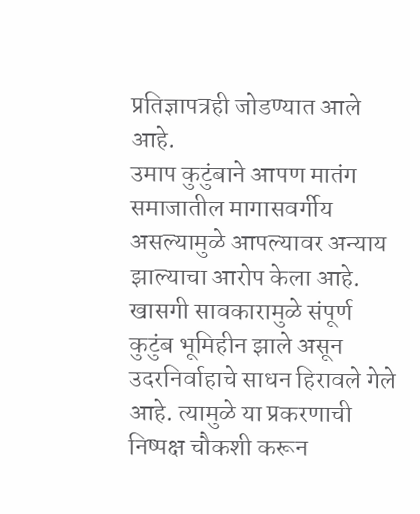प्रतिज्ञापत्रही जोडण्यात आले आहे.
उमाप कुटुंबाने आपण मातंग समाजातील मागासवर्गीय असल्यामुळे आपल्यावर अन्याय झाल्याचा आरोप केला आहे. खासगी सावकारामुळे संपूर्ण कुटुंब भूमिहीन झाले असून उदरनिर्वाहाचे साधन हिरावले गेले आहे. त्यामुळे या प्रकरणाची निष्पक्ष चौकशी करून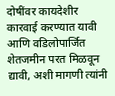दोषींवर कायदेशीर कारवाई करण्यात यावी आणि वडिलोपार्जित शेतजमीन परत मिळवून द्यावी, अशी मागणी त्यांनी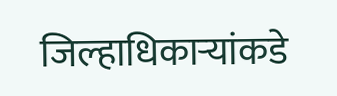जिल्हाधिकाऱ्यांकडे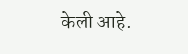केली आहे.